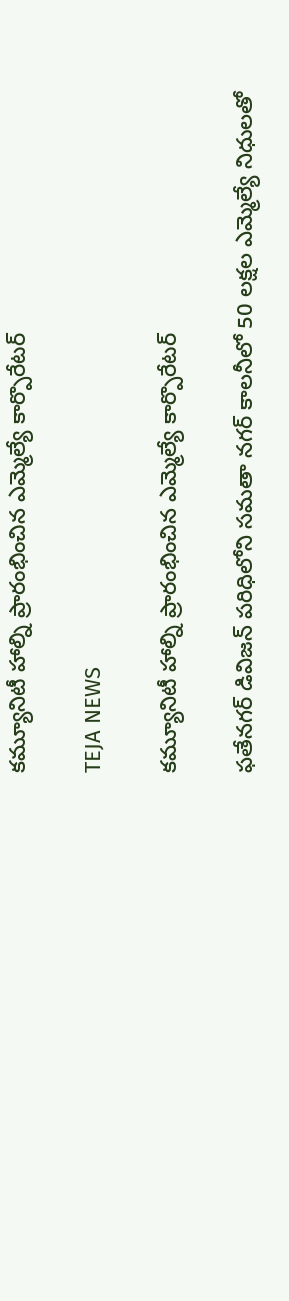కమ్యూనిటీ హాల్ని ప్రారంభించిన ఎమ్మెల్యే కార్పొరేటర్

TEJA NEWS

కమ్యూనిటీ హాల్ని ప్రారంభించిన ఎమ్మెల్యే కార్పొరేటర్

ఫతేనగర్ డివిజన్ పరిధిలోని సమతా నగర్ కాలనీలో 50 లక్షల ఎమ్మెల్యే నిధులతో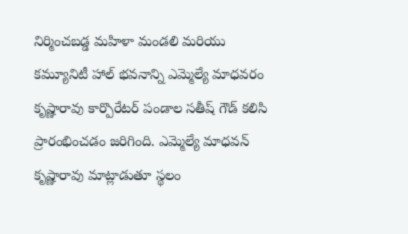నిర్మించబడ్డ మహిళా మండలి మరియు కమ్యూనిటీ హాల్ భవనాన్ని ఎమ్మెల్యే మాధవరం కృష్ణారావు కార్పొరేటర్ పండాల సతీష్ గౌడ్ కలిసి ప్రారంభించడం జరిగింది. ఎమ్మెల్యే మాధవన్ కృష్ణారావు మాట్లాడుతూ స్థలం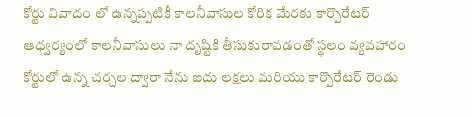కోర్టు వివాదం లో ఉన్నప్పటికీ కాలనీవాసుల కోరిక మేరకు కార్పొరేటర్ ఆధ్వర్యంలో కాలనీవాసులు నా దృష్టికి తీసుకురావడంతో స్థలం వ్యవహారం కోర్టులో ఉన్న చర్చల ద్వారా నేను ఐదు లక్షలు మరియు కార్పొరేటర్ రెండు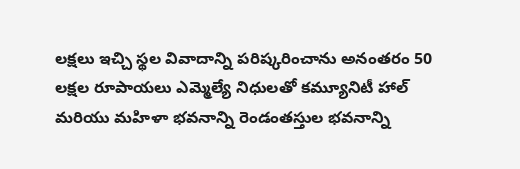లక్షలు ఇచ్చి స్థల వివాదాన్ని పరిష్కరించాను అనంతరం 50 లక్షల రూపాయలు ఎమ్మెల్యే నిధులతో కమ్యూనిటీ హాల్ మరియు మహిళా భవనాన్ని రెండంతస్తుల భవనాన్ని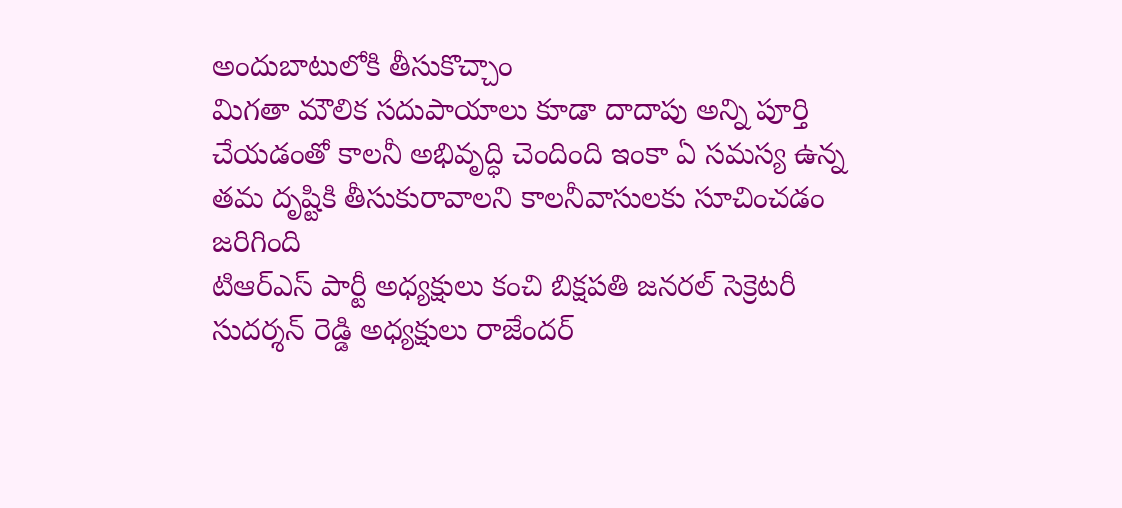అందుబాటులోకి తీసుకొచ్చాం
మిగతా మౌలిక సదుపాయాలు కూడా దాదాపు అన్ని పూర్తి చేయడంతో కాలనీ అభివృద్ధి చెందింది ఇంకా ఏ సమస్య ఉన్న తమ దృష్టికి తీసుకురావాలని కాలనీవాసులకు సూచించడం జరిగింది
టిఆర్ఎస్ పార్టీ అధ్యక్షులు కంచి బిక్షపతి జనరల్ సెక్రెటరీ సుదర్శన్ రెడ్డి అధ్యక్షులు రాజేందర్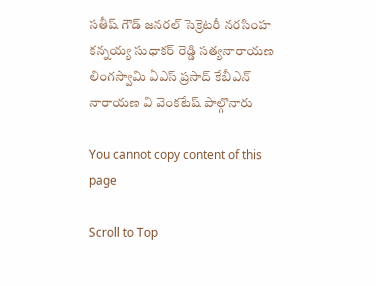సతీష్ గౌడ్ జనరల్ సెక్రెటరీ నరసింహ కన్నయ్య సుధాకర్ రెడ్డి సత్యనారాయణ లింగస్వామి ఏఎస్ ప్రసాద్ కేబీఎన్ నారాయణ వి వెంకటేష్ పాల్గొనారు

You cannot copy content of this page

Scroll to Top